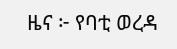ዜና ፦ የባቲ ወረዳ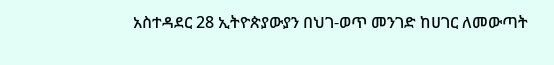አስተዳደር 28 ኢትዮጵያውያን በህገ-ወጥ መንገድ ከሀገር ለመውጣት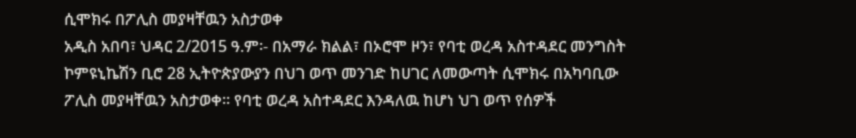ሲሞክሩ በፖሊስ መያዛቸዉን አስታወቀ
አዲስ አበባ፣ ህዳር 2/2015 ዓ.ም፡- በአማራ ክልል፣ በኦሮሞ ዞን፣ የባቲ ወረዳ አስተዳደር መንግስት ኮምዩኒኬሽን ቢሮ 28 ኢትዮጵያውያን በህገ ወጥ መንገድ ከሀገር ለመውጣት ሲሞክሩ በአካባቢው ፖሊስ መያዛቸዉን አስታወቀ። የባቲ ወረዳ አስተዳደር እንዳለዉ ከሆነ ህገ ወጥ የሰዎች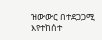ዝውውር በተደጋጋሚ እየተከሰተ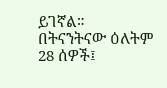ይገኛል። በትናንትናው ዕለትም 28 ሰዎች፤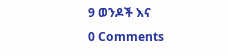9 ወንዶች እና
0 Comments